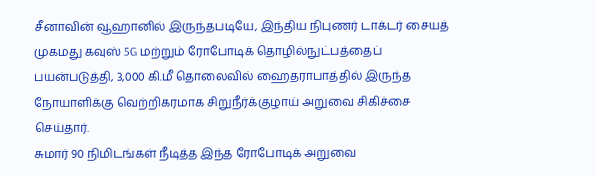சீனாவின் வூஹானில் இருந்தபடியே, இந்திய நிபுணர் டாக்டர் சையத் முகமது கவுஸ் 5G மற்றும் ரோபோடிக் தொழில்நுட்பத்தைப் பயன்படுத்தி, 3,000 கி.மீ தொலைவில் ஹைதராபாத்தில் இருந்த நோயாளிக்கு வெற்றிகரமாக சிறுநீர்க்குழாய் அறுவை சிகிச்சை செய்தார்.
சுமார் 90 நிமிடங்கள் நீடித்த இந்த ரோபோடிக் அறுவை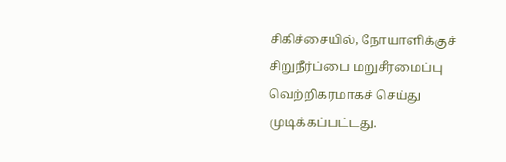சிகிச்சையில், நோயாளிக்குச் சிறுநீர்ப்பை மறுசீரமைப்பு வெற்றிகரமாகச் செய்து முடிக்கப்பட்டது.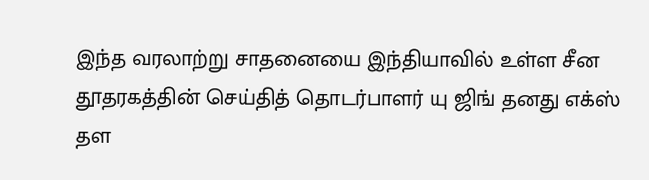இந்த வரலாற்று சாதனையை இந்தியாவில் உள்ள சீன தூதரகத்தின் செய்தித் தொடர்பாளர் யு ஜிங் தனது எக்ஸ் தள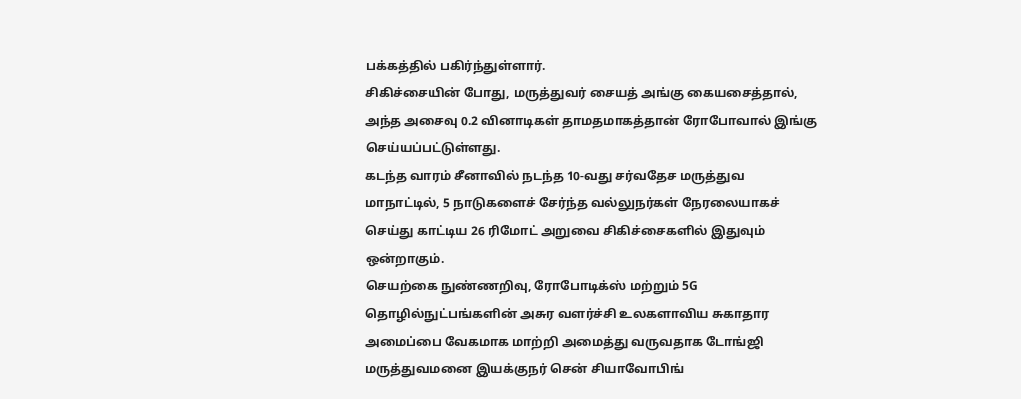பக்கத்தில் பகிர்ந்துள்ளார்.
சிகிச்சையின் போது, மருத்துவர் சையத் அங்கு கையசைத்தால், அந்த அசைவு 0.2 வினாடிகள் தாமதமாகத்தான் ரோபோவால் இங்கு செய்யப்பட்டுள்ளது.
கடந்த வாரம் சீனாவில் நடந்த 10-வது சர்வதேச மருத்துவ மாநாட்டில், 5 நாடுகளைச் சேர்ந்த வல்லுநர்கள் நேரலையாகச் செய்து காட்டிய 26 ரிமோட் அறுவை சிகிச்சைகளில் இதுவும் ஒன்றாகும்.
செயற்கை நுண்ணறிவு, ரோபோடிக்ஸ் மற்றும் 5G தொழில்நுட்பங்களின் அசுர வளர்ச்சி உலகளாவிய சுகாதார அமைப்பை வேகமாக மாற்றி அமைத்து வருவதாக டோங்ஜி மருத்துவமனை இயக்குநர் சென் சியாவோபிங்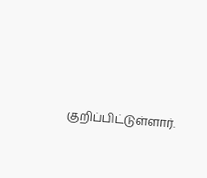குறிப்பிட்டுள்ளார்.